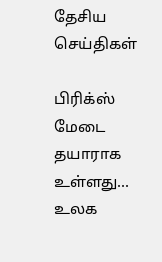தேசிய செய்திகள்

பிரிக்ஸ் மேடை தயாராக உள்ளது... உலக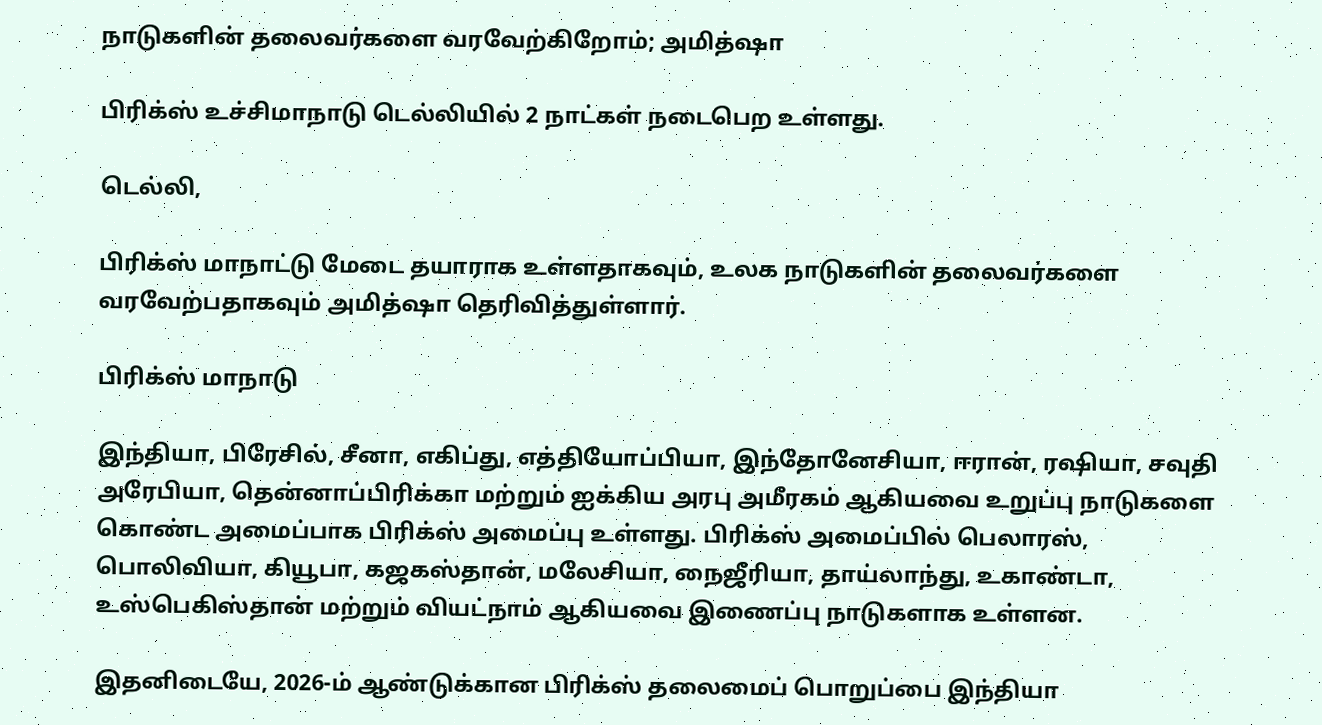நாடுகளின் தலைவர்களை வரவேற்கிறோம்; அமித்ஷா

பிரிக்ஸ் உச்சிமாநாடு டெல்லியில் 2 நாட்கள் நடைபெற உள்ளது.

டெல்லி,

பிரிக்ஸ் மாநாட்டு மேடை தயாராக உள்ளதாகவும், உலக நாடுகளின் தலைவர்களை வரவேற்பதாகவும் அமித்ஷா தெரிவித்துள்ளார்.

பிரிக்ஸ் மாநாடு

இந்தியா, பிரேசில், சீனா, எகிப்து, எத்தியோப்பியா, இந்தோனேசியா, ஈரான், ரஷியா, சவுதி அரேபியா, தென்னாப்பிரிக்கா மற்றும் ஐக்கிய அரபு அமீரகம் ஆகியவை உறுப்பு நாடுகளை கொண்ட அமைப்பாக பிரிக்ஸ் அமைப்பு உள்ளது. பிரிக்ஸ் அமைப்பில் பெலாரஸ், பொலிவியா, கியூபா, கஜகஸ்தான், மலேசியா, நைஜீரியா, தாய்லாந்து, உகாண்டா, உஸ்பெகிஸ்தான் மற்றும் வியட்நாம் ஆகியவை இணைப்பு நாடுகளாக உள்ளன.

இதனிடையே, 2026-ம் ஆண்டுக்கான பிரிக்ஸ் தலைமைப் பொறுப்பை இந்தியா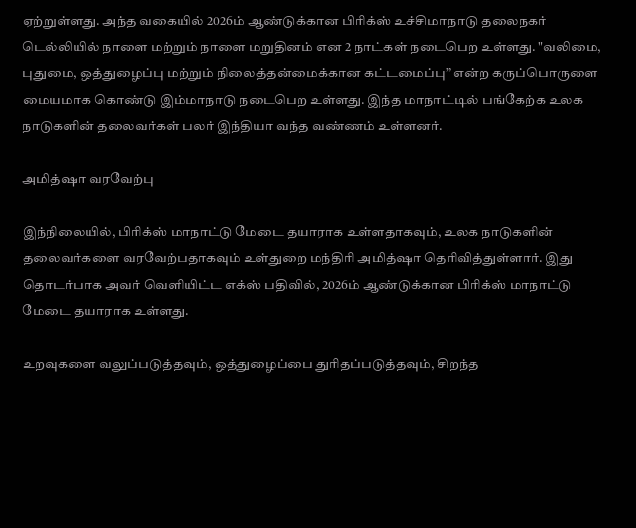ஏற்றுள்ளது. அந்த வகையில் 2026ம் ஆண்டுக்கான பிரிக்ஸ் உச்சிமாநாடு தலைநகர் டெல்லியில் நாளை மற்றும் நாளை மறுதினம் என 2 நாட்கள் நடைபெற உள்ளது. "வலிமை, புதுமை, ஒத்துழைப்பு மற்றும் நிலைத்தன்மைக்கான கட்டமைப்பு” என்ற கருப்பொருளை மையமாக கொண்டு இம்மாநாடு நடைபெற உள்ளது. இந்த மாநாட்டில் பங்கேற்க உலக நாடுகளின் தலைவர்கள் பலர் இந்தியா வந்த வண்ணம் உள்ளனர்.

அமித்ஷா வரவேற்பு

இந்நிலையில், பிரிக்ஸ் மாநாட்டு மேடை தயாராக உள்ளதாகவும், உலக நாடுகளின் தலைவர்களை வரவேற்பதாகவும் உள்துறை மந்திரி அமித்ஷா தெரிவித்துள்ளார். இது தொடர்பாக அவர் வெளியிட்ட எக்ஸ் பதிவில், 2026ம் ஆண்டுக்கான பிரிக்ஸ் மாநாட்டு மேடை தயாராக உள்ளது.

உறவுகளை வலுப்படுத்தவும், ஒத்துழைப்பை துரிதப்படுத்தவும், சிறந்த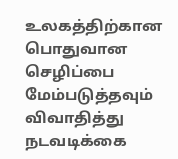உலகத்திற்கான பொதுவான செழிப்பை மேம்படுத்தவும் விவாதித்து நடவடிக்கை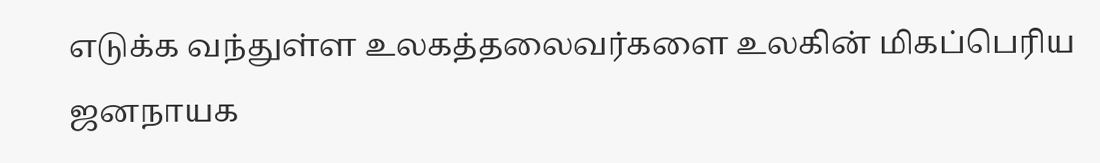எடுக்க வந்துள்ள உலகத்தலைவர்களை உலகின் மிகப்பெரிய ஜனநாயக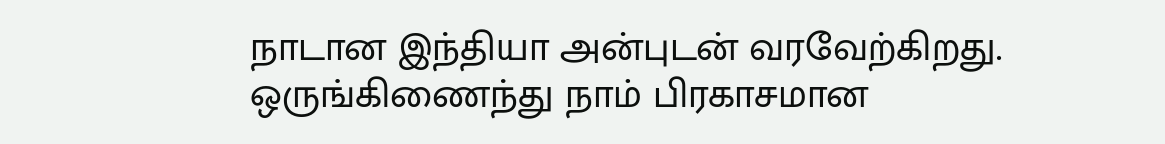நாடான இந்தியா அன்புடன் வரவேற்கிறது. ஒருங்கிணைந்து நாம் பிரகாசமான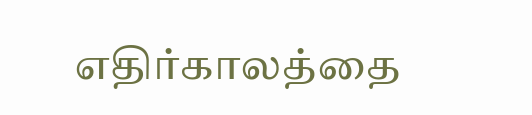எதிர்காலத்தை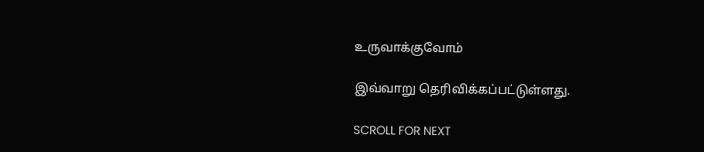உருவாக்குவோம்

இவ்வாறு தெரிவிக்கப்பட்டுள்ளது.

SCROLL FOR NEXT